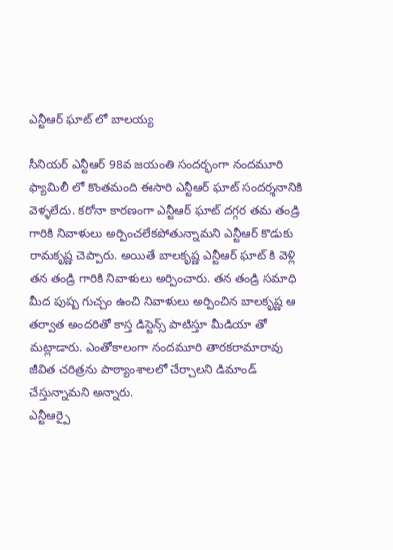ఎన్టీఆర్ ఘాట్ లో బాలయ్య

సీనియర్ ఎన్టీఆర్ 98వ జయంతి సందర్భంగా నందమూరి ఫ్యామిలీ లో కొంతమంది ఈసారి ఎన్టీఆర్ ఘాట్ సందర్శనానికి వెళ్ళలేదు. కరోనా కారణంగా ఎన్టీఆర్ ఘాట్ దగ్గర తమ తండ్రి గారికి నివాళులు అర్పించలేకపోతున్నామని ఎన్టీఆర్ కొడుకు రామకృష్ణ చెప్పారు. అయితే బాలకృష్ణ ఎన్టీఆర్ ఘాట్ కి వెళ్లి తన తండ్రి గారికి నివాళులు అర్పించారు. తన తండ్రి సమాధి మీద పుష్ప గుచ్చం ఉంచి నివాళులు అర్పించిన బాలకృష్ణ ఆ తర్వాత అందరితో కాస్త డిస్టెన్స్ పాటిస్తూ మీడియా తో మట్లాడారు. ఎంతోకాలంగా నందమూరి తారకరామారావు జీవిత చరిత్రను పాఠ్యాంశాలలో చేర్చాలని డిమాండ్ చేస్తున్నామని అన్నారు.
ఎన్టీఆర్పై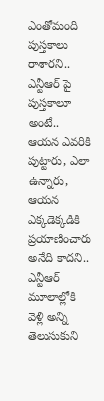ఎంతోమంది పుస్తకాలు రాశారని.. ఎన్టీఆర్ పై పుస్తకాలూ అంటే.. ఆయన ఎవరికి పుట్టారు, ఎలా ఉన్నారు, ఆయన ఎక్కడెక్కడికి ప్రయాణించారు అనేది కాదని.. ఎన్టీఆర్ మూలాల్లోకి వెళ్లి అన్ని తెలుసుకుని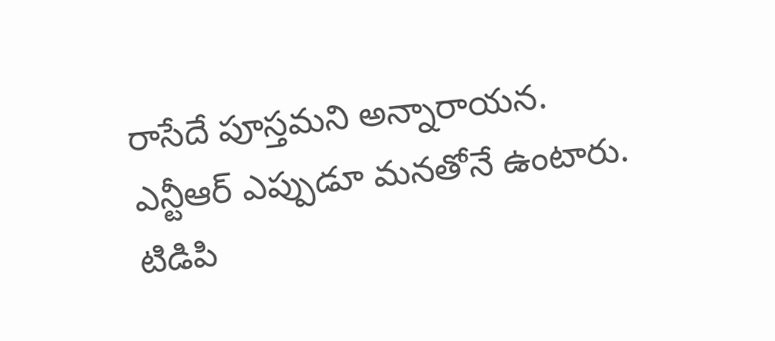రాసేదే పూస్తమని అన్నారాయన.
ఎన్టీఆర్ ఎప్పుడూ మనతోనే ఉంటారు. టిడిపి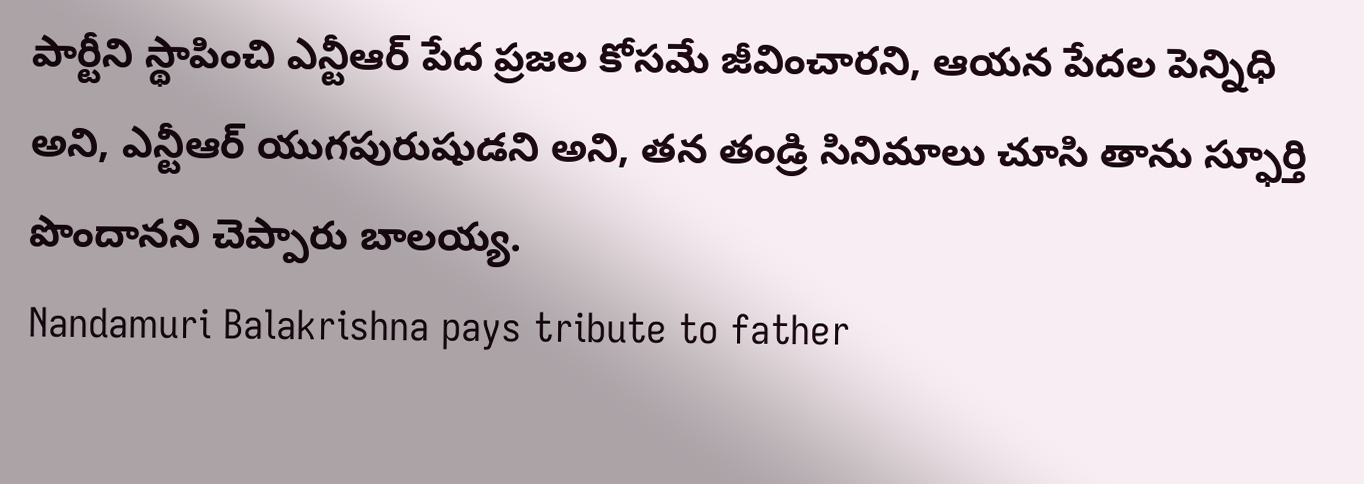పార్టీని స్థాపించి ఎన్టీఆర్ పేద ప్రజల కోసమే జీవించారని, ఆయన పేదల పెన్నిధి అని, ఎన్టీఆర్ యుగపురుషుడని అని, తన తండ్రి సినిమాలు చూసి తాను స్ఫూర్తి పొందానని చెప్పారు బాలయ్య.
Nandamuri Balakrishna pays tribute to father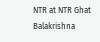NTR at NTR Ghat
Balakrishna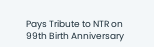Pays Tribute to NTR on 99th Birth Anniversary